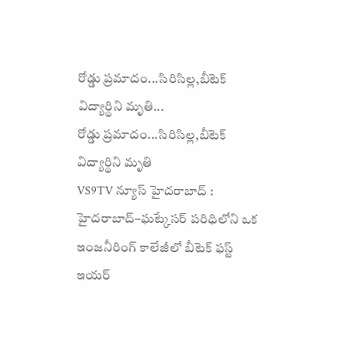రోడ్డు ప్రమాదం...సిరిసిల్ల,బీటెక్ విద్యార్థిని మృతి...
రోడ్డు ప్రమాదం...సిరిసిల్ల,బీటెక్ విద్యార్థిని మృతి
VS9TV న్యూస్ హైదరాబాద్ :
హైదరాబాద్–ఘట్కేసర్ పరిధిలోని ఒక ఇంజనీరింగ్ కాలేజీలో బీటెక్ ఫస్ట్ ఇయర్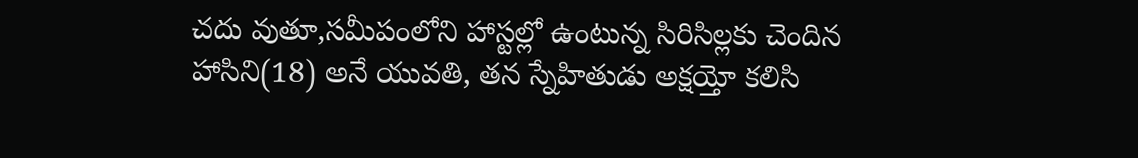చదు వుతూ,సమీపంలోని హాస్టల్లో ఉంటున్న సిరిసిల్లకు చెందిన హాసిని(18) అనే యువతి, తన స్నేహితుడు అక్షయ్తో కలిసి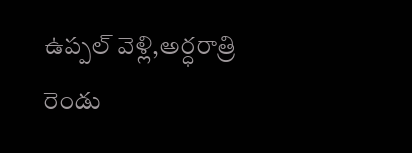ఉప్పల్ వెళ్లి,అర్ధరాత్రి రెండు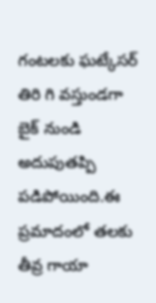గంటలకు ఘట్కేసర్ తిరి గి వస్తుండగా బైక్ నుండి అదుపుతప్పి పడిపోయింది.ఈ ప్రమాదంలో తలకు తీవ్ర గాయా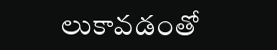లుకావడంతో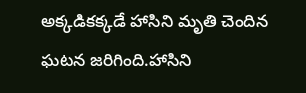అక్కడికక్కడే హాసిని మృతి చెందిన ఘటన జరిగింది.హాసిని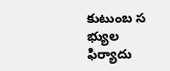కుటుంబ స భ్యుల ఫిర్యాదు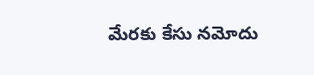మేరకు కేసు నమోదు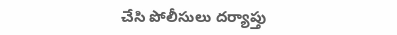చేసి పోలీసులు దర్యాప్తు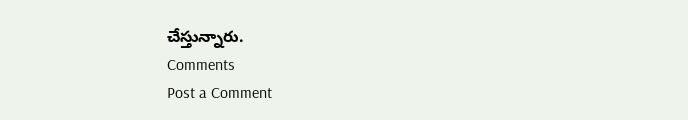చేస్తున్నారు.
Comments
Post a Comment